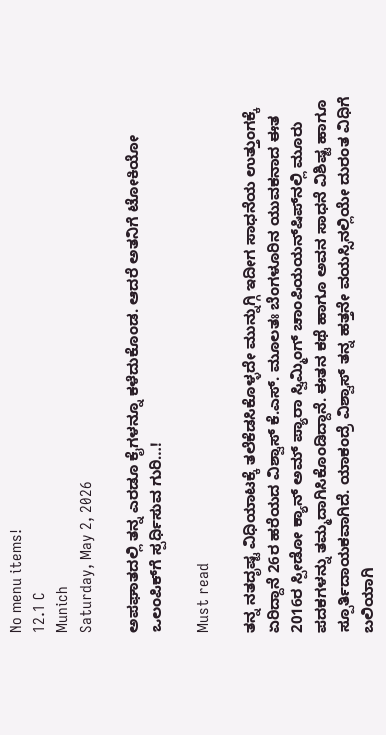No menu items!
12.1 C
Munich
Saturday, May 2, 2026

ಅಪಘಾತದಲ್ಲಿ ತನ್ನ ಎರಡೂ ಕೈಗಳನ್ನೂ ಕಳೆದುಕೊಂಡ. ಆದರೆ ಅತನಿಗೆ ಟೋಕಿಯೋ ಒಲಂಪಿಕ್‍ಗೆ ಸ್ಪರ್ಧಿಸುವ ಗುರಿ…!

Must read

ತನ್ನ ನತದೃಷ್ಟ ವಿಧಿಯಾಟಕ್ಕೆ ತಲೆಕೆಡಸಿಕೊಳ್ಳದೇ ಮುನ್ನುಗ್ಗಿ ಇದೀಗ ಸಾಧನೆಯ ಉತ್ತುಂಗಕ್ಕೆ ಏರಿದ್ದಾನೆ 26ರ ಹರೆಯದ ವಿಶ್ವಾಸ್ ಕೆ.ಎಸ್. ಮೂಲತಃ ಬೆಂಗಳೂರಿನ ಯುವಕನಾದ ಈತ 2016ರ ಸ್ಪೀಡೋ ಕ್ಯಾನ್ ಅಮ್ ಪ್ಯಾರಾ ಸ್ವಿಮ್ಮಿಂಗ್ ಚಾಂಪಿಯಯನ್‍ಷಿಪ್‍ನಲ್ಲಿ ಮೂರು ಪದಕಗಳನ್ನು ತಮ್ಮದಾಗಿಸಿಕೊಂಡಿದ್ದಾನೆ. ಈತನ ಕಥೆ ಹಾಗೂ ಅವನ ಸಾಧನೆ ವಿಶಿಷ್ಟ ಹಾಗೂ ಸ್ಪೂರ್ತಿದಾಯಕವಾಗಿದೆ. ಯಾಕಂದ್ರೆ ವಿಶ್ವಾಸ್ ತನ್ನ ಹತ್ತನೇ ವಯಸ್ಸಿನಲ್ಲಿಯೇ ದುರಂತ ವಿಧಿಗೆ ಬಲಿಯಾಗಿ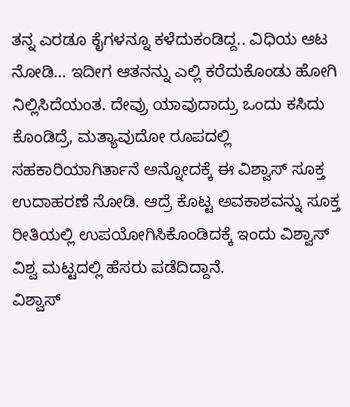ತನ್ನ ಎರಡೂ ಕೈಗಳನ್ನೂ ಕಳೆದುಕಂಡಿದ್ದ.. ವಿಧಿಯ ಆಟ ನೋಡಿ… ಇದೀಗ ಆತನನ್ನು ಎಲ್ಲಿ ಕರೆದುಕೊಂಡು ಹೋಗಿ ನಿಲ್ಲಿಸಿದೆಯಂತ. ದೇವ್ರು ಯಾವುದಾದ್ರು ಒಂದು ಕಸಿದು ಕೊಂಡಿದ್ರೆ, ಮತ್ಯಾವುದೋ ರೂಪದಲ್ಲಿ ಸಹಕಾರಿಯಾಗಿರ್ತಾನೆ ಅನ್ನೋದಕ್ಕೆ ಈ ವಿಶ್ವಾಸ್ ಸೂಕ್ತ ಉದಾಹರಣೆ ನೋಡಿ. ಆದ್ರೆ ಕೊಟ್ಟ ಅವಕಾಶವನ್ನು ಸೂಕ್ತ ರೀತಿಯಲ್ಲಿ ಉಪಯೋಗಿಸಿಕೊಂಡಿದಕ್ಕೆ ಇಂದು ವಿಶ್ವಾಸ್ ವಿಶ್ವ ಮಟ್ಟದಲ್ಲಿ ಹೆಸರು ಪಡೆದಿದ್ದಾನೆ.
ವಿಶ್ವಾಸ್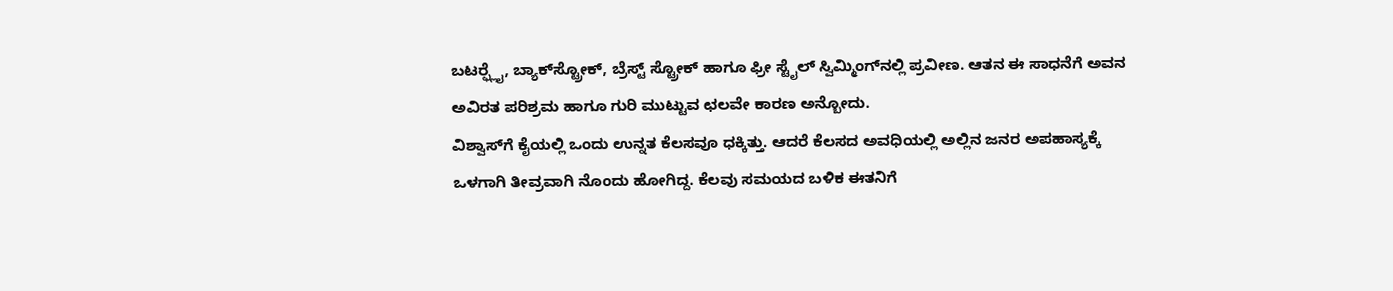ಬಟರ್‍ಫ್ಲೈ, ಬ್ಯಾಕ್‍ಸ್ಟ್ರೋಕ್, ಬ್ರೆಸ್ಟ್ ಸ್ಟ್ರೋಕ್ ಹಾಗೂ ಫ್ರೀ ಸ್ಟೈಲ್ ಸ್ವಿಮ್ಮಿಂಗ್‍ನಲ್ಲಿ ಪ್ರವೀಣ. ಆತನ ಈ ಸಾಧನೆಗೆ ಅವನ ಅವಿರತ ಪರಿಶ್ರಮ ಹಾಗೂ ಗುರಿ ಮುಟ್ಟುವ ಛಲವೇ ಕಾರಣ ಅನ್ಬೋದು.
ವಿಶ್ವಾಸ್‍ಗೆ ಕೈಯಲ್ಲಿ ಒಂದು ಉನ್ನತ ಕೆಲಸವೂ ಧಕ್ಕಿತ್ತು. ಆದರೆ ಕೆಲಸದ ಅವಧಿಯಲ್ಲಿ ಅಲ್ಲಿನ ಜನರ ಅಪಹಾಸ್ಯಕ್ಕೆ ಒಳಗಾಗಿ ತೀವ್ರವಾಗಿ ನೊಂದು ಹೋಗಿದ್ದ. ಕೆಲವು ಸಮಯದ ಬಳಿಕ ಈತನಿಗೆ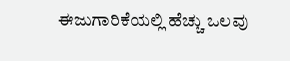ಈಜುಗಾರಿಕೆಯಲ್ಲಿ ಹೆಚ್ಚು ಒಲವು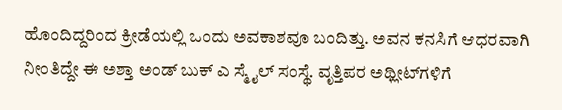ಹೊಂದಿದ್ದರಿಂದ ಕ್ರೀಡೆಯಲ್ಲಿ ಒಂದು ಅವಕಾಶವೂ ಬಂದಿತ್ತು. ಅವನ ಕನಸಿಗೆ ಆಧರವಾಗಿ ನೀಂತಿದ್ದೇ ಈ ಅಶ್ತಾ ಅಂಡ್ ಬುಕ್ ಎ ಸ್ಮೈಲ್ ಸಂಸ್ಥೆ. ವೃತ್ತಿಪರ ಅಥ್ಲೀಟ್‍ಗಳಿಗೆ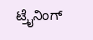ಟ್ರೈನಿಂಗ್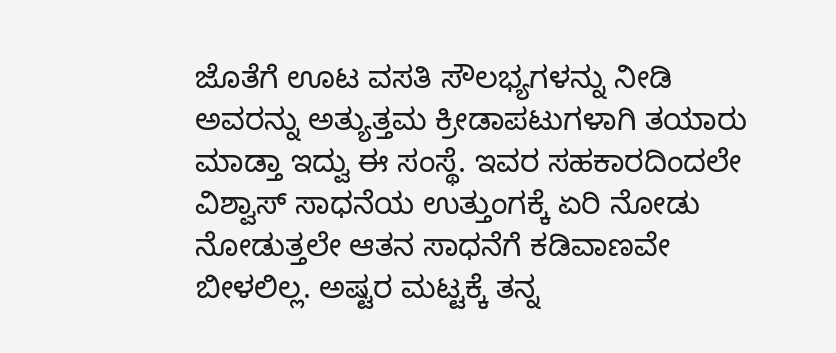ಜೊತೆಗೆ ಊಟ ವಸತಿ ಸೌಲಭ್ಯಗಳನ್ನು ನೀಡಿ ಅವರನ್ನು ಅತ್ಯುತ್ತಮ ಕ್ರೀಡಾಪಟುಗಳಾಗಿ ತಯಾರು ಮಾಡ್ತಾ ಇದ್ವು ಈ ಸಂಸ್ಥೆ. ಇವರ ಸಹಕಾರದಿಂದಲೇ ವಿಶ್ವಾಸ್ ಸಾಧನೆಯ ಉತ್ತುಂಗಕ್ಕೆ ಏರಿ ನೋಡು ನೋಡುತ್ತಲೇ ಆತನ ಸಾಧನೆಗೆ ಕಡಿವಾಣವೇ ಬೀಳಲಿಲ್ಲ. ಅಷ್ಟರ ಮಟ್ಟಕ್ಕೆ ತನ್ನ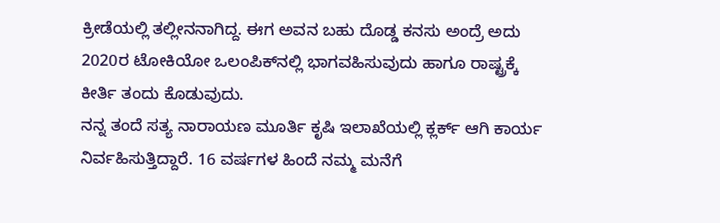ಕ್ರೀಡೆಯಲ್ಲಿ ತಲ್ಲೀನನಾಗಿದ್ದ. ಈಗ ಅವನ ಬಹು ದೊಡ್ಡ ಕನಸು ಅಂದ್ರೆ ಅದು 2020ರ ಟೋಕಿಯೋ ಒಲಂಪಿಕ್‍ನಲ್ಲಿ ಭಾಗವಹಿಸುವುದು ಹಾಗೂ ರಾಷ್ಟ್ರಕ್ಕೆ ಕೀರ್ತಿ ತಂದು ಕೊಡುವುದು.
ನನ್ನ ತಂದೆ ಸತ್ಯ ನಾರಾಯಣ ಮೂರ್ತಿ ಕೃಷಿ ಇಲಾಖೆಯಲ್ಲಿ ಕ್ಲರ್ಕ್ ಆಗಿ ಕಾರ್ಯ ನಿರ್ವಹಿಸುತ್ತಿದ್ದಾರೆ. 16 ವರ್ಷಗಳ ಹಿಂದೆ ನಮ್ಮ ಮನೆಗೆ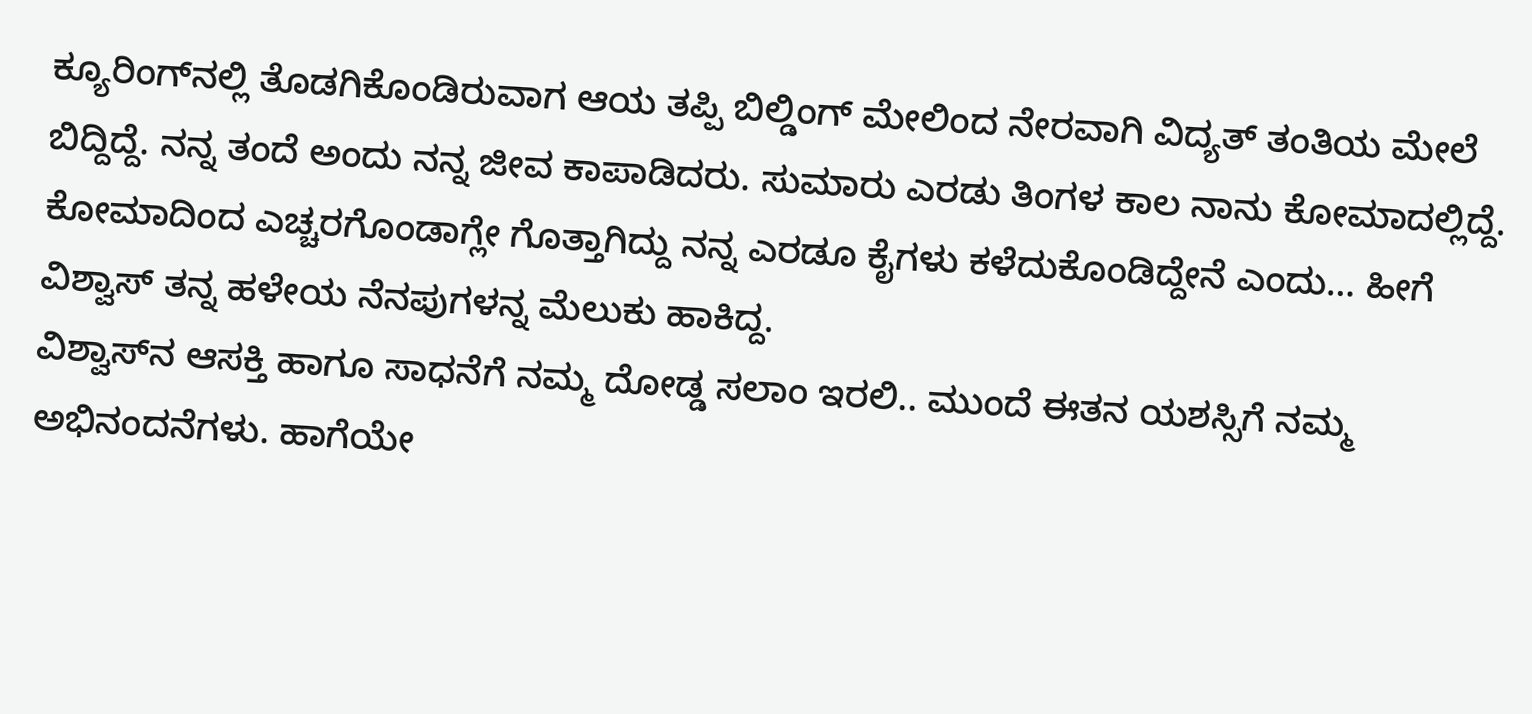ಕ್ಯೂರಿಂಗ್‍ನಲ್ಲಿ ತೊಡಗಿಕೊಂಡಿರುವಾಗ ಆಯ ತಪ್ಪಿ ಬಿಲ್ಡಿಂಗ್ ಮೇಲಿಂದ ನೇರವಾಗಿ ವಿದ್ಯತ್ ತಂತಿಯ ಮೇಲೆ ಬಿದ್ದಿದ್ದೆ. ನನ್ನ ತಂದೆ ಅಂದು ನನ್ನ ಜೀವ ಕಾಪಾಡಿದರು. ಸುಮಾರು ಎರಡು ತಿಂಗಳ ಕಾಲ ನಾನು ಕೋಮಾದಲ್ಲಿದ್ದೆ. ಕೋಮಾದಿಂದ ಎಚ್ಚರಗೊಂಡಾಗ್ಲೇ ಗೊತ್ತಾಗಿದ್ದು ನನ್ನ ಎರಡೂ ಕೈಗಳು ಕಳೆದುಕೊಂಡಿದ್ದೇನೆ ಎಂದು… ಹೀಗೆ ವಿಶ್ವಾಸ್ ತನ್ನ ಹಳೇಯ ನೆನಪುಗಳನ್ನ ಮೆಲುಕು ಹಾಕಿದ್ದ.
ವಿಶ್ವಾಸ್‍ನ ಆಸಕ್ತಿ ಹಾಗೂ ಸಾಧನೆಗೆ ನಮ್ಮ ದೋಡ್ಡ ಸಲಾಂ ಇರಲಿ.. ಮುಂದೆ ಈತನ ಯಶಸ್ಸಿಗೆ ನಮ್ಮ ಅಭಿನಂದನೆಗಳು. ಹಾಗೆಯೇ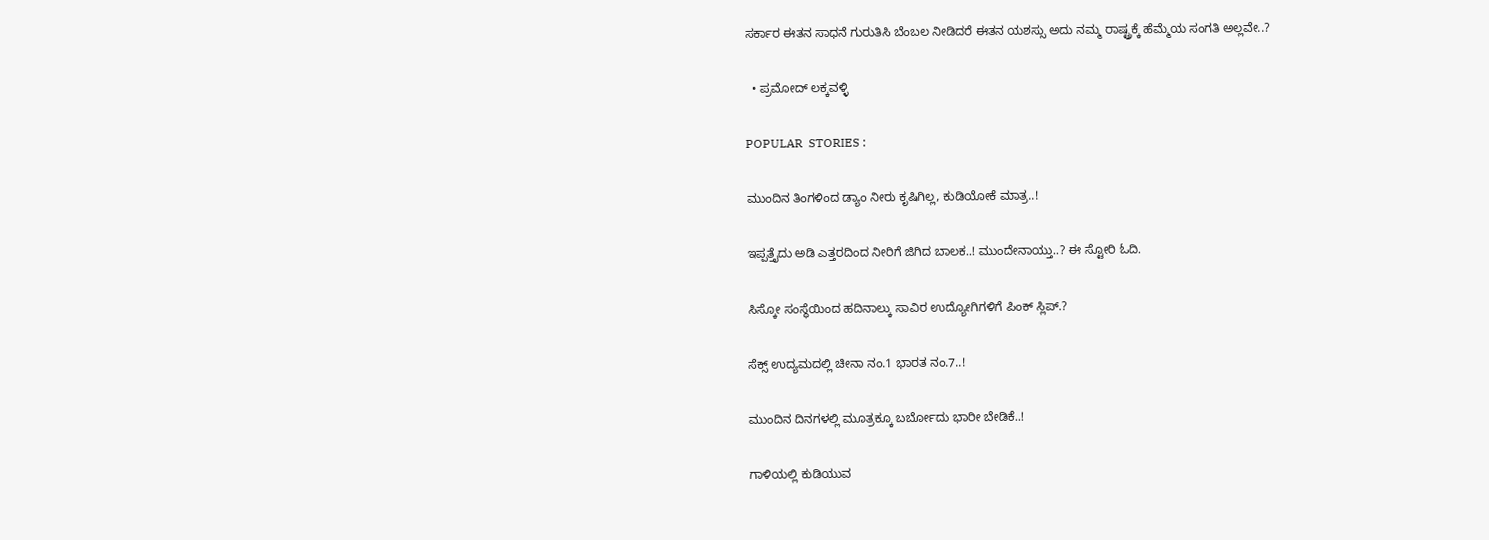ಸರ್ಕಾರ ಈತನ ಸಾಧನೆ ಗುರುತಿಸಿ ಬೆಂಬಲ ನೀಡಿದರೆ ಈತನ ಯಶಸ್ಸು ಅದು ನಮ್ಮ ರಾಷ್ಟ್ರಕ್ಕೆ ಹೆಮ್ಮೆಯ ಸಂಗತಿ ಅಲ್ಲವೇ..?

  • ಪ್ರಮೋದ್ ಲಕ್ಕವಳ್ಳಿ

POPULAR  STORIES :

ಮುಂದಿನ ತಿಂಗಳಿಂದ ಡ್ಯಾಂ ನೀರು ಕೃಷಿಗಿಲ್ಲ, ಕುಡಿಯೋಕೆ ಮಾತ್ರ..!

ಇಪ್ಪತ್ತೈದು ಅಡಿ ಎತ್ತರದಿಂದ ನೀರಿಗೆ ಜಿಗಿದ ಬಾಲಕ..! ಮುಂದೇನಾಯ್ತು..? ಈ ಸ್ಟೋರಿ ಓದಿ.

ಸಿಸ್ಕೋ ಸಂಸ್ಥೆಯಿಂದ ಹದಿನಾಲ್ಕು ಸಾವಿರ ಉದ್ಯೋಗಿಗಳಿಗೆ ಪಿಂಕ್ ಸ್ಲಿಪ್.?

ಸೆಕ್ಸ್ ಉದ್ಯಮದಲ್ಲಿ ಚೀನಾ ನಂ.1 ಭಾರತ ನಂ.7..!

ಮುಂದಿನ ದಿನಗಳಲ್ಲಿ ಮೂತ್ರಕ್ಕೂ ಬರ್ಬೋದು ಭಾರೀ ಬೇಡಿಕೆ..!

ಗಾಳಿಯಲ್ಲಿ ಕುಡಿಯುವ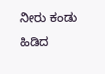ನೀರು ಕಂಡು ಹಿಡಿದ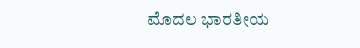ಮೊದಲ ಭಾರತೀಯ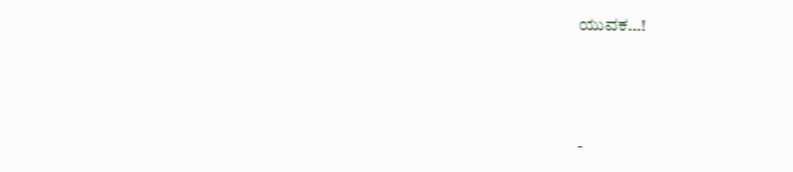ಯುವಕ…!



-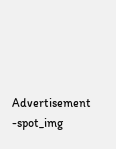Advertisement -spot_img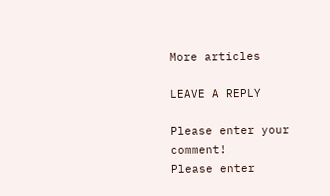More articles

LEAVE A REPLY

Please enter your comment!
Please enter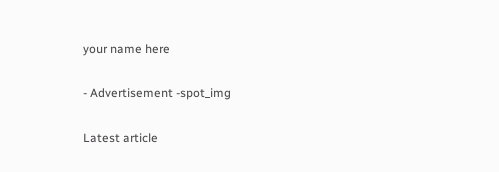your name here

- Advertisement -spot_img

Latest article